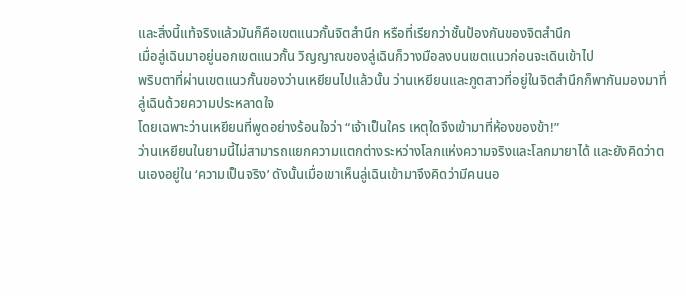และสิ่งนี้แท้จริงแล้วมันก็คือเขตแนวกั้นจิตสำนึก หรือที่เรียกว่าชั้นป้องกันของจิตสำนึก
เมื่อลู่เฉินมาอยู่นอกเขตแนวกั้น วิญญาณของลู่เฉินก็วางมือลงบนเขตแนวก่อนจะเดินเข้าไป
พริบตาที่ผ่านเขตแนวกั้นของว่านเหยียนไปแล้วนั้น ว่านเหยียนและภูตสาวที่อยู่ในจิตสำนึกก็พากันมองมาที่ลู่เฉินด้วยความประหลาดใจ
โดยเฉพาะว่านเหยียนที่พูดอย่างร้อนใจว่า “เจ้าเป็นใคร เหตุใดจึงเข้ามาที่ห้องของข้า!”
ว่านเหยียนในยามนี้ไม่สามารถแยกความแตกต่างระหว่างโลกแห่งความจริงและโลกมายาได้ และยังคิดว่าตนเองอยู่ใน ‘ความเป็นจริง’ ดังนั้นเมื่อเขาเห็นลู่เฉินเข้ามาจึงคิดว่ามีคนนอ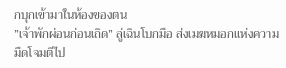กบุกเข้ามาในห้องของตน
”เจ้าพักผ่อนก่อนเถิด” ลู่เฉินโบกมือ ส่งเมฆหมอกแห่งความมืดโจมตีไป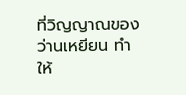ที่วิญญาณของว่านเหยียน ทำให้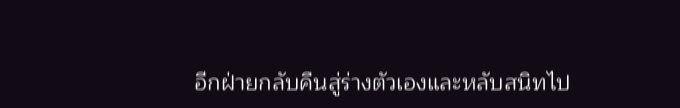อีกฝ่ายกลับคืนสู่ร่างตัวเองและหลับสนิทไป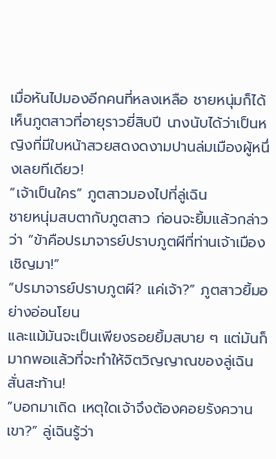เมื่อหันไปมองอีกคนที่หลงเหลือ ชายหนุ่มก็ได้เห็นภูตสาวที่อายุราวยี่สิบปี นางนับได้ว่าเป็นหญิงที่มีใบหน้าสวยสดงดงามปานล่มเมืองผู้หนึ่งเลยทีเดียว!
“เจ้าเป็นใคร” ภูตสาวมองไปที่ลู่เฉิน
ชายหนุ่มสบตากับภูตสาว ก่อนจะยิ้มแล้วกล่าวว่า “ข้าคือปรมาจารย์ปราบภูตผีที่ท่านเจ้าเมืองเชิญมา!”
“ปรมาจารย์ปราบภูตผี? แค่เจ้า?” ภูตสาวยิ้มอย่างอ่อนโยน
และแม้มันจะเป็นเพียงรอยยิ้มสบาย ๆ แต่มันก็มากพอแล้วที่จะทำให้จิตวิญญาณของลู่เฉินสั่นสะท้าน!
”บอกมาเถิด เหตุใดเจ้าจึงต้องคอยรังควานเขา?” ลู่เฉินรู้ว่า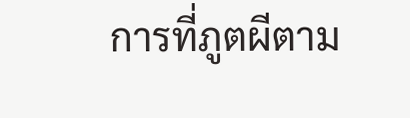การที่ภูตผีตาม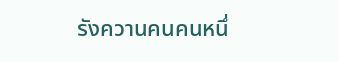รังควานคนคนหนึ่